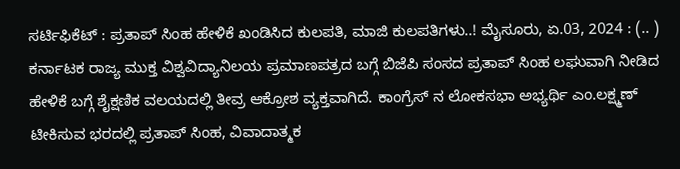ಸರ್ಟಿಫಿಕೆಟ್‌ : ಪ್ರತಾಪ್‌ ಸಿಂಹ ಹೇಳಿಕೆ ಖಂಡಿಸಿದ ಕುಲಪತಿ, ಮಾಜಿ ಕುಲಪತಿಗಳು..! ಮೈಸೂರು, ಏ.03, 2024 : (.. ) ಕರ್ನಾಟಕ ರಾಜ್ಯ ಮುಕ್ತ ವಿಶ್ವವಿದ್ಯಾನಿಲಯ ಪ್ರಮಾಣಪತ್ರದ ಬಗ್ಗೆ ಬಿಜೆಪಿ ಸಂಸದ ಪ್ರತಾಪ್‌ ಸಿಂಹ ಲಘುವಾಗಿ ನೀಡಿದ ಹೇಳಿಕೆ ಬಗ್ಗೆ ಶೈಕ್ಷಣಿಕ ವಲಯದಲ್ಲಿ ತೀವ್ರ ಆಕ್ರೋಶ ವ್ಯಕ್ತವಾಗಿದೆ. ಕಾಂಗ್ರೆಸ್‌ ನ ಲೋಕಸಭಾ ಅಭ್ಯರ್ಥಿ ಎಂ.ಲಕ್ಷ್ಮಣ್‌ ಟೀಕಿಸುವ ಭರದಲ್ಲಿ ಪ್ರತಾಪ್‌ ಸಿಂಹ, ವಿವಾದಾತ್ಮಕ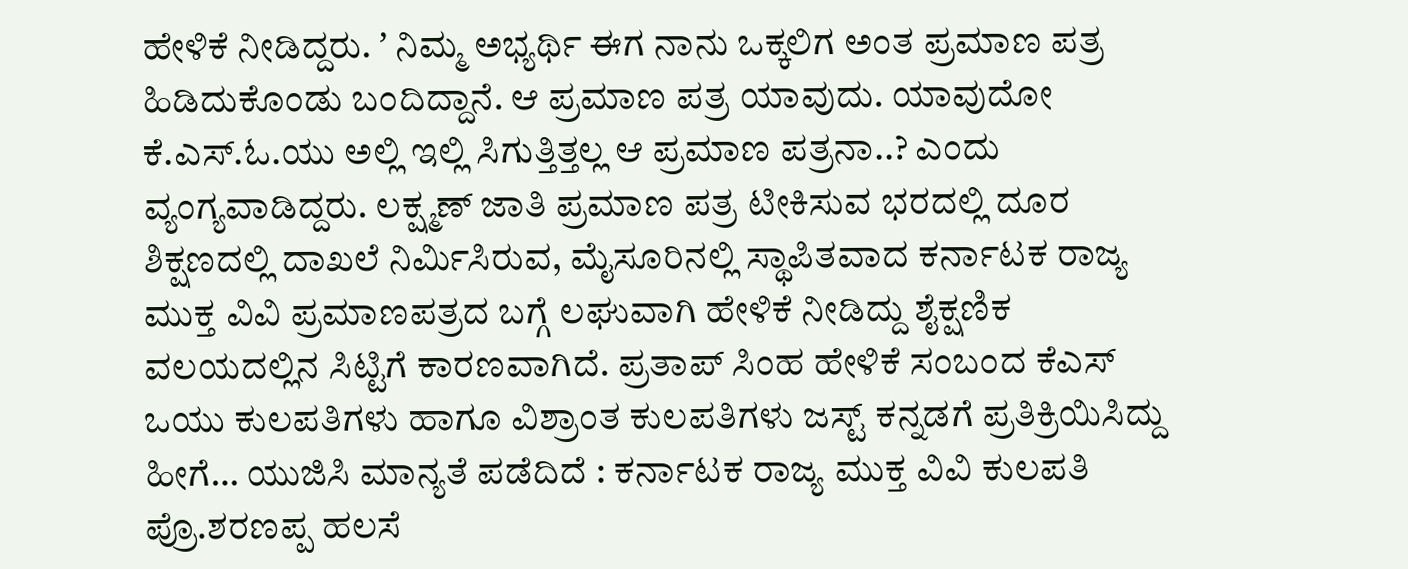ಹೇಳಿಕೆ ನೀಡಿದ್ದರು. ʼ ನಿಮ್ಮ ಅಭ್ಯರ್ಥಿ ಈಗ ನಾನು ಒಕ್ಕಲಿಗ ಅಂತ ಪ್ರಮಾಣ ಪತ್ರ ಹಿಡಿದುಕೊಂಡು ಬಂದಿದ್ದಾನೆ. ಆ ಪ್ರಮಾಣ ಪತ್ರ ಯಾವುದು. ಯಾವುದೋ ಕೆ.ಎಸ್.ಓ.ಯು ಅಲ್ಲಿ ಇಲ್ಲಿ ಸಿಗುತ್ತಿತ್ತಲ್ಲ ಆ ಪ್ರಮಾಣ ಪತ್ರನಾ..? ಎಂದು ವ್ಯಂಗ್ಯವಾಡಿದ್ದರು. ಲಕ್ಷ್ಮಣ್‌ ಜಾತಿ ಪ್ರಮಾಣ ಪತ್ರ ಟೀಕಿಸುವ ಭರದಲ್ಲಿ ದೂರ ಶಿಕ್ಷಣದಲ್ಲಿ ದಾಖಲೆ ನಿರ್ಮಿಸಿರುವ, ಮೈಸೂರಿನಲ್ಲಿ ಸ್ಥಾಪಿತವಾದ ಕರ್ನಾಟಕ ರಾಜ್ಯ ಮುಕ್ತ ವಿವಿ ಪ್ರಮಾಣಪತ್ರದ ಬಗ್ಗೆ ಲಘುವಾಗಿ ಹೇಳಿಕೆ ನೀಡಿದ್ದು ಶೈಕ್ಷಣಿಕ ವಲಯದಲ್ಲಿನ ಸಿಟ್ಟಿಗೆ ಕಾರಣವಾಗಿದೆ. ಪ್ರತಾಪ್‌ ಸಿಂಹ ಹೇಳಿಕೆ ಸಂಬಂದ ಕೆಎಸ್‌ ಒಯು ಕುಲಪತಿಗಳು ಹಾಗೂ ವಿಶ್ರಾಂತ ಕುಲಪತಿಗಳು ಜಸ್ಟ್‌ ಕನ್ನಡಗೆ ಪ್ರತಿಕ್ರಿಯಿಸಿದ್ದು ಹೀಗೆ… ಯುಜಿಸಿ ಮಾನ್ಯತೆ ಪಡೆದಿದೆ : ಕರ್ನಾಟಕ ರಾಜ್ಯ ಮುಕ್ತ ವಿವಿ ಕುಲಪತಿ ಪ್ರೊ.ಶರಣಪ್ಪ ಹಲಸೆ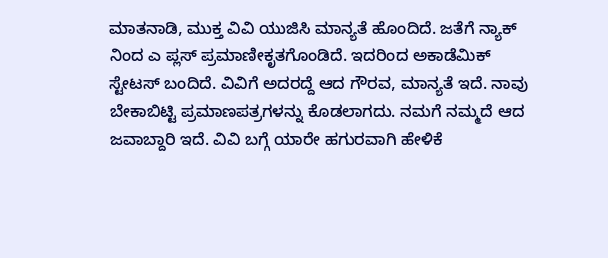ಮಾತನಾಡಿ, ಮುಕ್ತ ವಿವಿ ಯುಜಿಸಿ ಮಾನ್ಯತೆ ಹೊಂದಿದೆ. ಜತೆಗೆ ನ್ಯಾಕ್‌ ನಿಂದ ಎ ಪ್ಲಸ್‌ ಪ್ರಮಾಣೀಕೃತಗೊಂಡಿದೆ. ಇದರಿಂದ ಅಕಾಡೆಮಿಕ್‌ ಸ್ಟೇಟಸ್‌ ಬಂದಿದೆ. ವಿವಿಗೆ ಅದರದ್ದೆ ಆದ ಗೌರವ, ಮಾನ್ಯತೆ ಇದೆ. ನಾವು ಬೇಕಾಬಿಟ್ಟಿ ಪ್ರಮಾಣಪತ್ರಗಳನ್ನು ಕೊಡಲಾಗದು. ನಮಗೆ ನಮ್ಮದೆ ಆದ ಜವಾಬ್ದಾರಿ ಇದೆ. ವಿವಿ ಬಗ್ಗೆ ಯಾರೇ ಹಗುರವಾಗಿ ಹೇಳಿಕೆ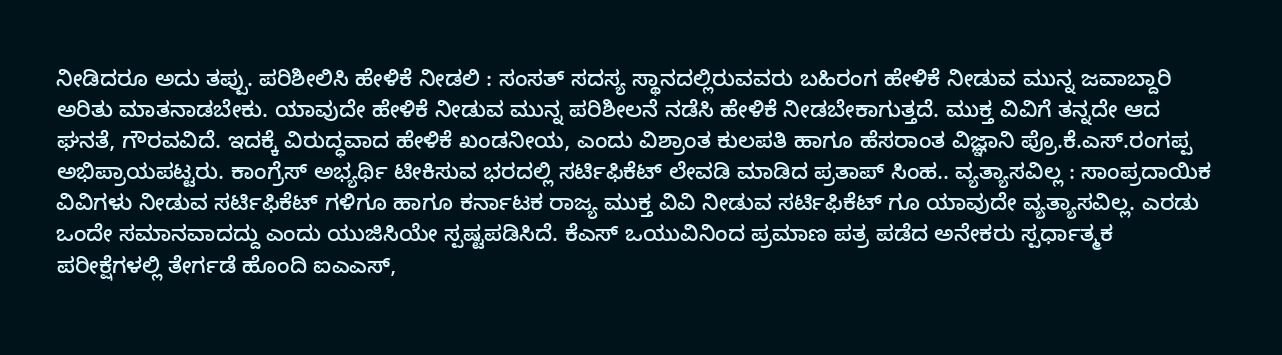ನೀಡಿದರೂ ಅದು ತಪ್ಪು. ಪರಿಶೀಲಿಸಿ ಹೇಳಿಕೆ ನೀಡಲಿ : ಸಂಸತ್‌ ಸದಸ್ಯ ಸ್ಥಾನದಲ್ಲಿರುವವರು ಬಹಿರಂಗ ಹೇಳಿಕೆ ನೀಡುವ ಮುನ್ನ ಜವಾಬ್ದಾರಿ ಅರಿತು ಮಾತನಾಡಬೇಕು. ಯಾವುದೇ ಹೇಳಿಕೆ ನೀಡುವ ಮುನ್ನ ಪರಿಶೀಲನೆ ನಡೆಸಿ ಹೇಳಿಕೆ ನೀಡಬೇಕಾಗುತ್ತದೆ. ಮುಕ್ತ ವಿವಿಗೆ ತನ್ನದೇ ಆದ ಘನತೆ, ಗೌರವವಿದೆ. ಇದಕ್ಕೆ ವಿರುದ್ಧವಾದ ಹೇಳಿಕೆ ಖಂಡನೀಯ, ಎಂದು ವಿಶ್ರಾಂತ ಕುಲಪತಿ ಹಾಗೂ ಹೆಸರಾಂತ ವಿಜ್ಞಾನಿ ಪ್ರೊ.ಕೆ.ಎಸ್.ರಂಗಪ್ಪ ಅಭಿಪ್ರಾಯಪಟ್ಟರು. ಕಾಂಗ್ರೆಸ್‌ ಅಭ್ಯರ್ಥಿ ಟೀಕಿಸುವ ಭರದಲ್ಲಿ ಸರ್ಟಿಫಿಕೆಟ್‌ ಲೇವಡಿ ಮಾಡಿದ ಪ್ರತಾಪ್‌ ಸಿಂಹ.. ವ್ಯತ್ಯಾಸವಿಲ್ಲ : ಸಾಂಪ್ರದಾಯಿಕ ವಿವಿಗಳು ನೀಡುವ ಸರ್ಟಿಫಿಕೆಟ್‌ ಗಳಿಗೂ ಹಾಗೂ ಕರ್ನಾಟಕ ರಾಜ್ಯ ಮುಕ್ತ ವಿವಿ ನೀಡುವ ಸರ್ಟಿಫಿಕೆಟ್‌ ಗೂ ಯಾವುದೇ ವ್ಯತ್ಯಾಸವಿಲ್ಲ. ಎರಡು ಒಂದೇ ಸಮಾನವಾದದ್ದು ಎಂದು ಯುಜಿಸಿಯೇ ಸ್ಪಷ್ಟಪಡಿಸಿದೆ. ಕೆಎಸ್‌ ಒಯುವಿನಿಂದ ಪ್ರಮಾಣ ಪತ್ರ ಪಡೆದ ಅನೇಕರು ಸ್ಪರ್ಧಾತ್ಮಕ ಪರೀಕ್ಷೆಗಳಲ್ಲಿ ತೇರ್ಗಡೆ ಹೊಂದಿ ಐಎಎಸ್‌,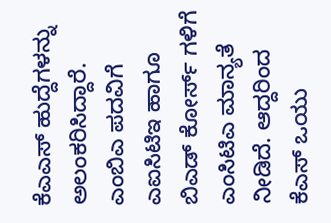ಕೆಎಎಸ್‌ ಹುದ್ದೆಗಳನ್ನು ಅಲಂಕರಿಸಿದ್ದಾರೆ. ಎಂಬಿಎ ಪದವಿಗೆ ಎಐಸಿಟಿಇ ಹಾಗೂ ಬಿಎಡ್‌ ಕೋರ್ಸ್‌ ಗಳಿಗೆ ಎಂಸಿಟಿಎ ಮಾನ್ಯತೆ ನೀಡಿದೆ. ಆದ್ದರಿಂದ ಕೆಎಸ್‌ ಒಯು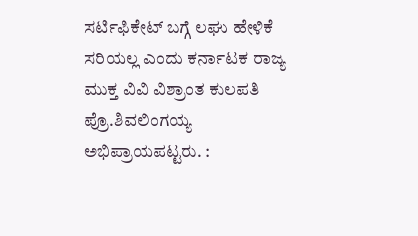ಸರ್ಟಿಫಿಕೇಟ್‌ ಬಗ್ಗೆ ಲಘು ಹೇಳಿಕೆ ಸರಿಯಲ್ಲ ಎಂದು ಕರ್ನಾಟಕ ರಾಜ್ಯ ಮುಕ್ತ ವಿವಿ ವಿಶ್ರಾಂತ ಕುಲಪತಿ ಪ್ರೊ.ಶಿವಲಿಂಗಯ್ಯ ಅಭಿಪ್ರಾಯಪಟ್ಟರು. :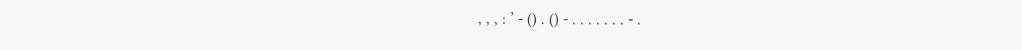, , , : ’ - () . () - . . . . . . . - .